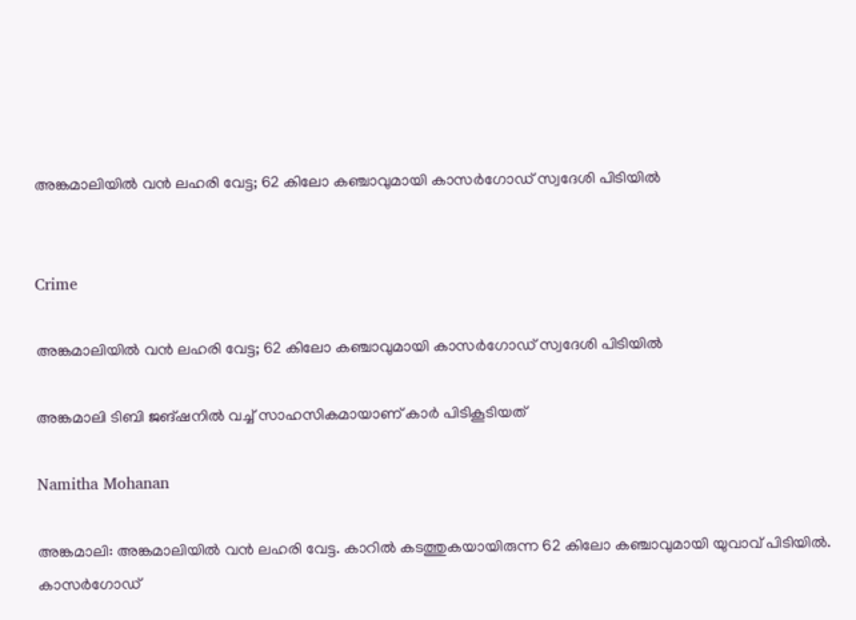അങ്കമാലിയിൽ വൻ ലഹരി വേട്ട; 62 കിലോ കഞ്ചാവുമായി കാസർഗോഡ് സ്വദേശി പിടിയിൽ


Crime

അങ്കമാലിയിൽ വൻ ലഹരി വേട്ട; 62 കിലോ കഞ്ചാവുമായി കാസർഗോഡ് സ്വദേശി പിടിയിൽ

അങ്കമാലി ടിബി ജങ്ഷനിൽ വച്ച് സാഹസികമായാണ് കാർ പിടികൂടിയത്

Namitha Mohanan

അങ്കമാലി: അങ്കമാലിയിൽ വൻ ലഹരി വേട്ട. കാറിൽ കടത്തുകയായിരുന്ന 62 കിലോ കഞ്ചാവുമായി യുവാവ് പിടിയിൽ. കാസർഗോഡ്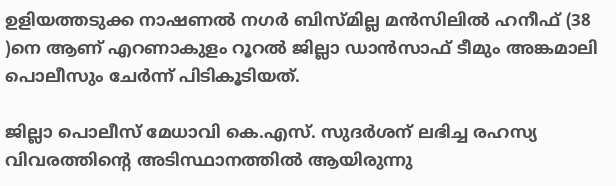ഉളിയത്തടുക്ക നാഷണൽ നഗർ ബിസ്മില്ല മൻസിലിൽ ഹനീഫ് (38 )നെ ആണ് എറണാകുളം റൂറൽ ജില്ലാ ഡാൻസാഫ് ടീമും അങ്കമാലി പൊലീസും ചേർന്ന് പിടികൂടിയത്.

ജില്ലാ പൊലീസ് മേധാവി കെ.എസ്. സുദർശന് ലഭിച്ച രഹസ്യ വിവരത്തിന്‍റെ അടിസ്ഥാനത്തിൽ ആയിരുന്നു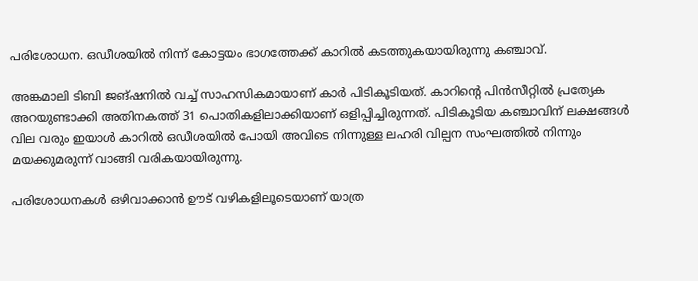പരിശോധന. ഒഡീശയിൽ നിന്ന് കോട്ടയം ഭാഗത്തേക്ക് കാറിൽ കടത്തുകയായിരുന്നു കഞ്ചാവ്.

അങ്കമാലി ടിബി ജങ്ഷനിൽ വച്ച് സാഹസികമായാണ് കാർ പിടികൂടിയത്. കാറിന്‍റെ പിൻസീറ്റിൽ പ്രത്യേക അറയുണ്ടാക്കി അതിനകത്ത് 31 പൊതികളിലാക്കിയാണ് ഒളിപ്പിച്ചിരുന്നത്. പിടികൂടിയ കഞ്ചാവിന് ലക്ഷങ്ങൾ വില വരും ഇയാൾ കാറിൽ ഒഡീശയിൽ പോയി അവിടെ നിന്നുള്ള ലഹരി വില്പന സംഘത്തിൽ നിന്നും മയക്കുമരുന്ന് വാങ്ങി വരികയായിരുന്നു.

പരിശോധനകൾ ഒഴിവാക്കാൻ ഊട് വഴികളിലൂടെയാണ് യാത്ര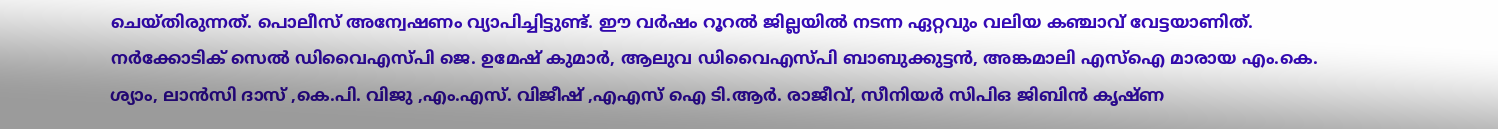ചെയ്തിരുന്നത്. പൊലീസ് അന്വേഷണം വ്യാപിച്ചിട്ടുണ്ട്. ഈ വർഷം റൂറൽ ജില്ലയിൽ നടന്ന ഏറ്റവും വലിയ കഞ്ചാവ് വേട്ടയാണിത്. നർക്കോടിക് സെൽ ഡിവൈഎസ്പി ജെ. ഉമേഷ് കുമാർ, ആലുവ ഡിവൈഎസ്പി ബാബുക്കുട്ടൻ, അങ്കമാലി എസ്ഐ മാരായ എം.കെ. ശ്യാം, ലാൻസി ദാസ് ,കെ.പി. വിജു ,എം.എസ്. വിജീഷ് ,എഎസ് ഐ ടി.ആർ. രാജീവ്, സീനിയർ സിപിഒ ജിബിൻ കൃഷ്ണ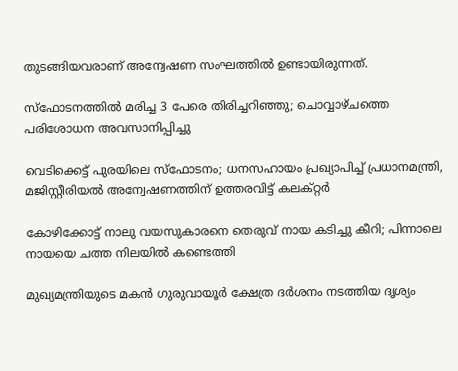തുടങ്ങിയവരാണ് അന്വേഷണ സംഘത്തിൽ ഉണ്ടായിരുന്നത്.

സ്ഫോടനത്തിൽ മരിച്ച 3 പേരെ തിരിച്ചറിഞ്ഞു; ചൊവ്വാഴ്ചത്തെ പരിശോധന അവസാനിപ്പിച്ചു

വെടിക്കെട്ട് പുരയിലെ സ്ഫോടനം; ധനസഹായം പ്രഖ്യാപിച്ച് പ്രധാനമന്ത്രി, മജിസ്റ്റീരിയല്‍ അന്വേഷണത്തിന് ഉത്തരവിട്ട് കലക്റ്റര്‍

കോഴിക്കോട്ട് നാലു വയസുകാരനെ തെരുവ് നായ കടിച്ചു കീറി; പിന്നാലെ നായയെ ചത്ത നിലയിൽ കണ്ടെത്തി

മുഖ്യമന്ത്രിയുടെ മകൻ ഗുരുവായൂർ ക്ഷേത്ര ദര്‍ശനം നടത്തിയ ദൃശ്യം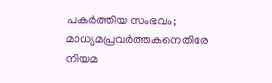പകര്‍ത്തിയ സംഭവം; മാധ്യമപ്രവർത്തകനെതിരേ നിയമ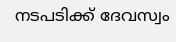നടപടിക്ക് ദേവസ്വം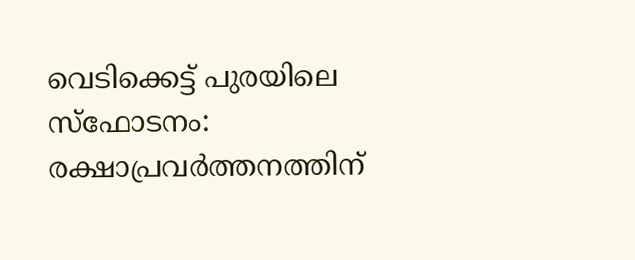വെടിക്കെട്ട് പുരയിലെ സ്ഫോടനം: രക്ഷാപ്രവർത്തനത്തിന്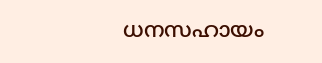ധനസഹായം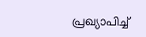പ്രഖ്യാപിച്ച്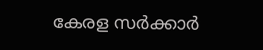കേരള സർക്കാർ